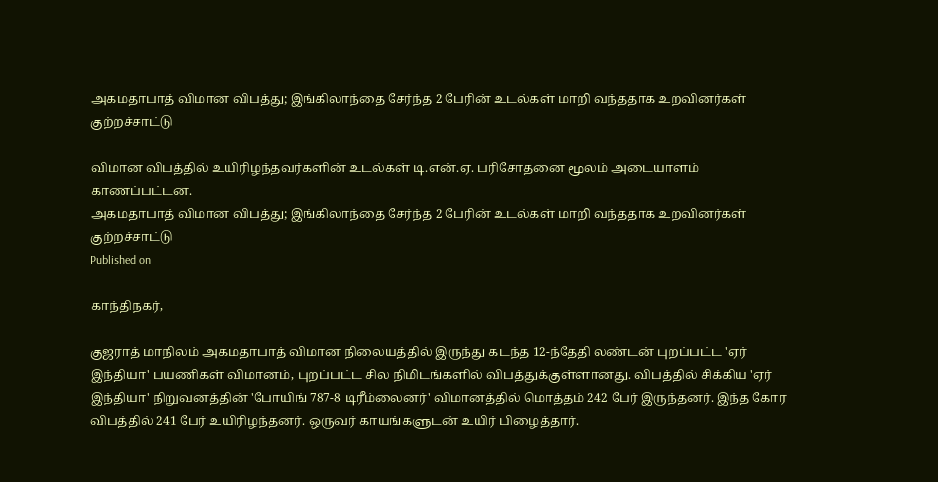அகமதாபாத் விமான விபத்து; இங்கிலாந்தை சேர்ந்த 2 பேரின் உடல்கள் மாறி வந்ததாக உறவினர்கள் குற்றச்சாட்டு

விமான விபத்தில் உயிரிழந்தவர்களின் உடல்கள் டி.என்.ஏ. பரிசோதனை மூலம் அடையாளம் காணப்பட்டன.
அகமதாபாத் விமான விபத்து; இங்கிலாந்தை சேர்ந்த 2 பேரின் உடல்கள் மாறி வந்ததாக உறவினர்கள் குற்றச்சாட்டு
Published on

காந்திநகர்,

குஜராத் மாநிலம் அகமதாபாத் விமான நிலையத்தில் இருந்து கடந்த 12-ந்தேதி லண்டன் புறப்பட்ட 'ஏர் இந்தியா' பயணிகள் விமானம், புறப்பட்ட சில நிமிடங்களில் விபத்துக்குள்ளானது. விபத்தில் சிக்கிய 'ஏர் இந்தியா' நிறுவனத்தின் 'போயிங் 787-8 டிரீம்லைனர்' விமானத்தில் மொத்தம் 242 பேர் இருந்தனர். இந்த கோர விபத்தில் 241 பேர் உயிரிழந்தனர். ஒருவர் காயங்களுடன் உயிர் பிழைத்தார்.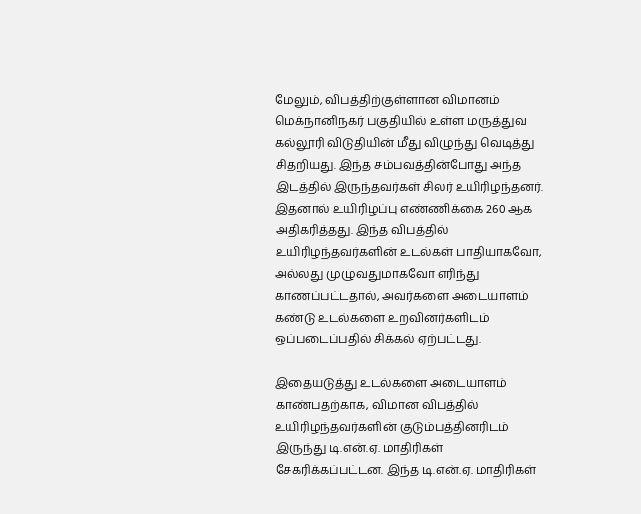மேலும், விபத்திற்குள்ளான விமானம் மெக்நானிநகர் பகுதியில் உள்ள மருத்துவ கல்லூரி விடுதியின் மீது விழுந்து வெடித்து சிதறியது. இந்த சம்பவத்தின்போது அந்த இடத்தில் இருந்தவர்கள் சிலர் உயிரிழந்தனர். இதனால் உயிரிழப்பு எண்ணிக்கை 260 ஆக அதிகரித்தது. இந்த விபத்தில் உயிரிழந்தவர்களின் உடல்கள் பாதியாகவோ, அல்லது முழுவதுமாகவோ எரிந்து காணப்பட்டதால், அவர்களை அடையாளம் கண்டு உடல்களை உறவினர்களிடம் ஒப்படைப்பதில் சிக்கல் ஏற்பட்டது.

இதையடுத்து உடல்களை அடையாளம் காண்பதற்காக, விமான விபத்தில் உயிரிழந்தவர்களின் குடும்பத்தினரிடம் இருந்து டி.என்.ஏ. மாதிரிகள் சேகரிக்கப்பட்டன. இந்த டி.என்.ஏ. மாதிரிகள்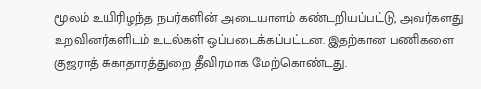மூலம் உயிரிழந்த நபர்களின் அடையாளம் கண்டறியப்பட்டு, அவர்களது உறவினர்களிடம் உடல்கள் ஒப்படைக்கப்பட்டன. இதற்கான பணிகளை குஜராத் சுகாதாரத்துறை தீவிரமாக மேற்கொண்டது.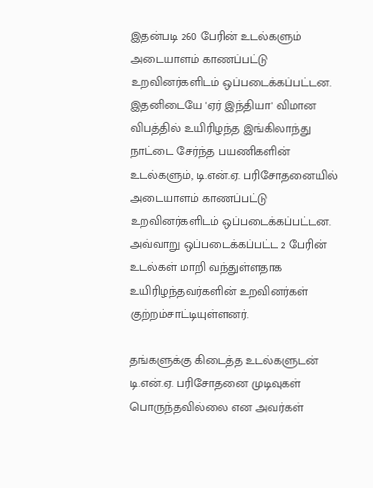இதன்படி 260 பேரின் உடல்களும் அடையாளம் காணப்பட்டு உறவினர்களிடம் ஒப்படைக்கப்பட்டன. இதனிடையே 'ஏர் இந்தியா' விமான விபத்தில் உயிரிழந்த இங்கிலாந்து நாட்டை சேர்ந்த பயணிகளின் உடல்களும், டி.என்.ஏ. பரிசோதனையில் அடையாளம் காணப்பட்டு உறவினர்களிடம் ஒப்படைக்கப்பட்டன. அவ்வாறு ஒப்படைக்கப்பட்ட 2 பேரின் உடல்கள் மாறி வந்துள்ளதாக உயிரிழந்தவர்களின் உறவினர்கள் குற்றம்சாட்டியுள்ளனர்.

தங்களுக்கு கிடைத்த உடல்களுடன் டி.என்.ஏ. பரிசோதனை முடிவுகள் பொருந்தவில்லை என அவர்கள்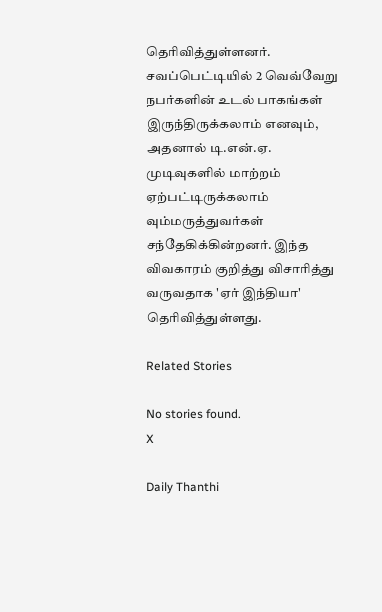தெரிவித்துள்ளனர். சவப்பெட்டியில் 2 வெவ்வேறு நபர்களின் உடல் பாகங்கள் இருந்திருக்கலாம் எனவும், அதனால் டி.என்.ஏ. முடிவுகளில் மாற்றம் ஏற்பட்டிருக்கலாம் வும்மருத்துவர்கள் சந்தேகிக்கின்றனர். இந்த விவகாரம் குறித்து விசாரித்து வருவதாக 'ஏர் இந்தியா' தெரிவித்துள்ளது.

Related Stories

No stories found.
X

Daily Thanthi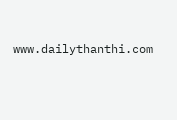www.dailythanthi.com